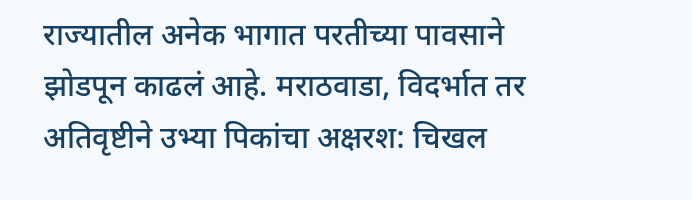राज्यातील अनेक भागात परतीच्या पावसाने झोडपून काढलं आहे. मराठवाडा, विदर्भात तर अतिवृष्टीने उभ्या पिकांचा अक्षरश: चिखल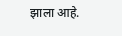झाला आहे.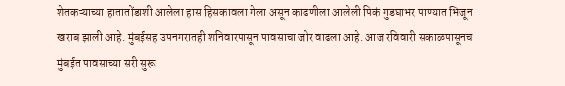शेतकऱ्याच्या हातातोंडाशी आलेला हास हिसकावला गेला असून काढणीला आलेली पिकं गुडघाभर पाण्यात भिजून खराब झाली आहे. मुंबईसह उपनगरातही शनिवारपासून पावसाचा जोर वाढला आहे. आज रविवारी सकाळपासूनच मुंबईत पावसाच्या सरी सुरू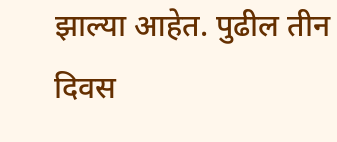झाल्या आहेत. पुढील तीन दिवस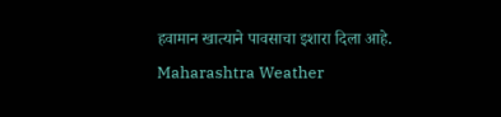हवामान खात्याने पावसाचा इशारा दिला आहे.
Maharashtra Weather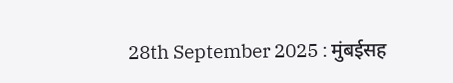28th September 2025 : मुंबईसह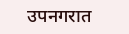उपनगरात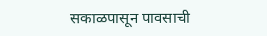सकाळपासून पावसाची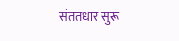संततधार सुरू